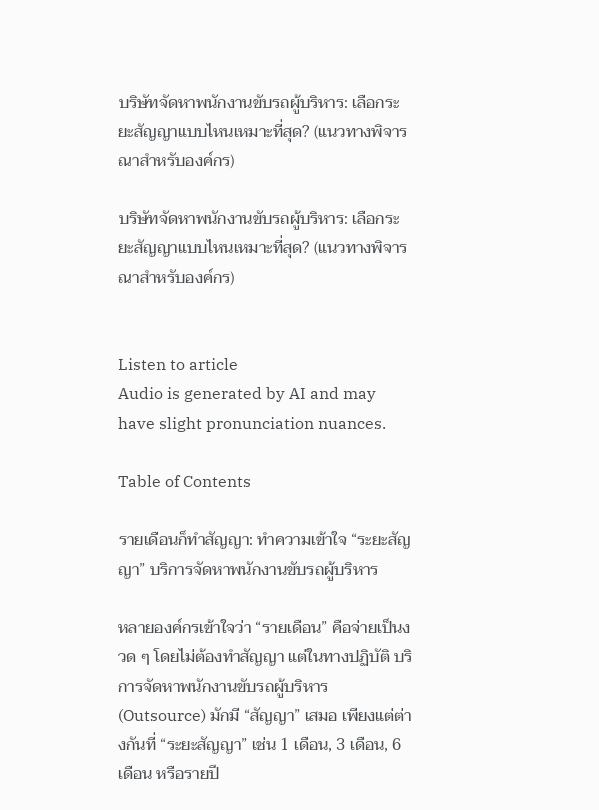บริษัทจัดหาพนักงานขับรถผู้บริหาร: เลือกระยะสัญญาแบบไหนเหมาะที่สุด? (แนวทางพิจารณาสำหรับองค์กร)

บริษัทจัดหาพนักงานขับรถผู้บริหาร: เลือกระยะสัญญาแบบไหนเหมาะที่สุด? (แนวทางพิจารณาสำหรับองค์กร)


Listen to article
Audio is generated by AI and may have slight pronunciation nuances.

Table of Contents

รายเดือนก็ทำสัญญา: ทำความเข้าใจ “ระยะสัญญา” บริการจัดหาพนักงานขับรถผู้บริหาร

หลายองค์กรเข้าใจว่า “รายเดือน” คือจ่ายเป็นงวด ๆ โดยไม่ต้องทำสัญญา แต่ในทางปฏิบัติ บริการจัดหาพนักงานขับรถผู้บริหาร (Outsource) มักมี “สัญญา” เสมอ เพียงแต่ต่างกันที่ “ระยะสัญญา” เช่น 1 เดือน, 3 เดือน, 6 เดือน หรือรายปี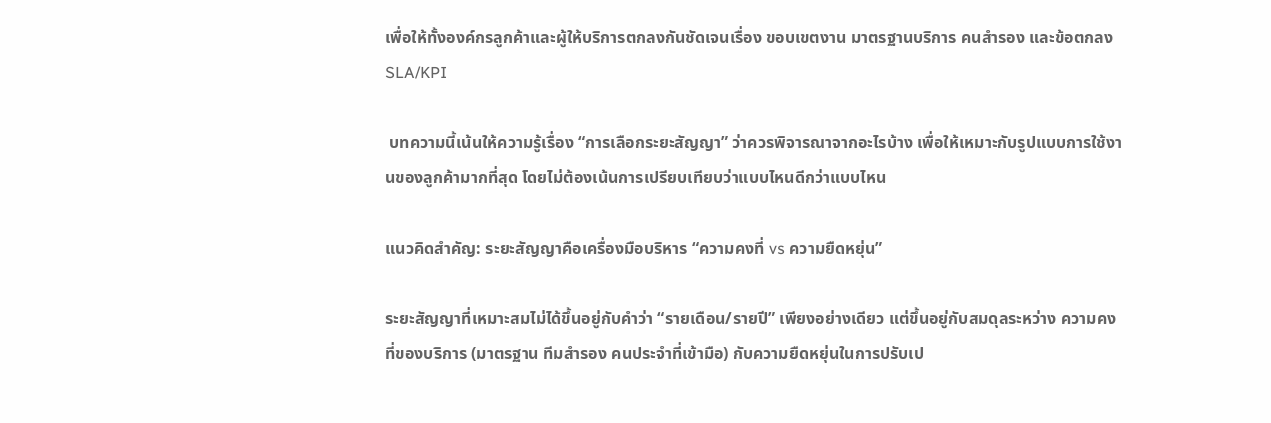เพื่อให้ทั้งองค์กรลูกค้าและผู้ให้บริการตกลงกันชัดเจนเรื่อง ขอบเขตงาน มาตรฐานบริการ คนสำรอง และข้อตกลง SLA/KPI

 บทความนี้เน้นให้ความรู้เรื่อง “การเลือกระยะสัญญา” ว่าควรพิจารณาจากอะไรบ้าง เพื่อให้เหมาะกับรูปแบบการใช้งานของลูกค้ามากที่สุด โดยไม่ต้องเน้นการเปรียบเทียบว่าแบบไหนดีกว่าแบบไหน

แนวคิดสำคัญ: ระยะสัญญาคือเครื่องมือบริหาร “ความคงที่ vs ความยืดหยุ่น”

ระยะสัญญาที่เหมาะสมไม่ได้ขึ้นอยู่กับคำว่า “รายเดือน/รายปี” เพียงอย่างเดียว แต่ขึ้นอยู่กับสมดุลระหว่าง ความคงที่ของบริการ (มาตรฐาน ทีมสำรอง คนประจำที่เข้ามือ) กับความยืดหยุ่นในการปรับเป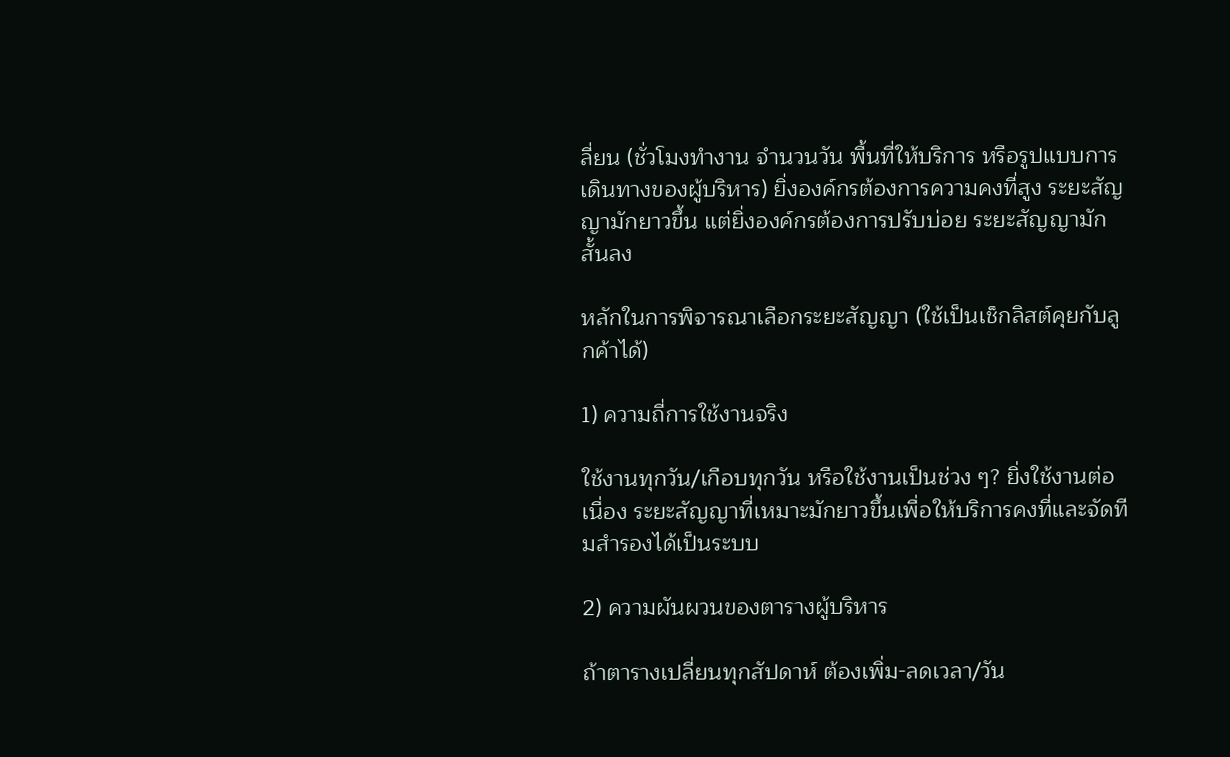ลี่ยน (ชั่วโมงทำงาน จำนวนวัน พื้นที่ให้บริการ หรือรูปแบบการเดินทางของผู้บริหาร) ยิ่งองค์กรต้องการความคงที่สูง ระยะสัญญามักยาวขึ้น แต่ยิ่งองค์กรต้องการปรับบ่อย ระยะสัญญามักสั้นลง

หลักในการพิจารณาเลือกระยะสัญญา (ใช้เป็นเช็กลิสต์คุยกับลูกค้าได้)

1) ความถี่การใช้งานจริง

ใช้งานทุกวัน/เกือบทุกวัน หรือใช้งานเป็นช่วง ๆ? ยิ่งใช้งานต่อเนื่อง ระยะสัญญาที่เหมาะมักยาวขึ้นเพื่อให้บริการคงที่และจัดทีมสำรองได้เป็นระบบ

2) ความผันผวนของตารางผู้บริหาร

ถ้าตารางเปลี่ยนทุกสัปดาห์ ต้องเพิ่ม-ลดเวลา/วัน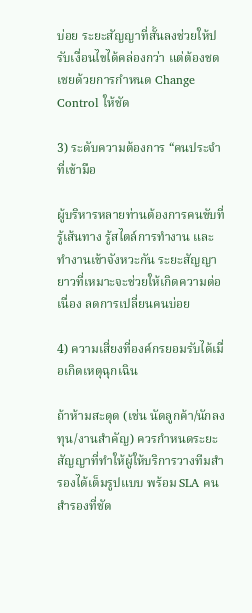บ่อย ระยะสัญญาที่สั้นลงช่วยให้ปรับเงื่อนไขได้คล่องกว่า แต่ต้องชดเชยด้วยการกำหนด Change Control ให้ชัด

3) ระดับความต้องการ “คนประจำที่เข้ามือ

ผู้บริหารหลายท่านต้องการคนขับที่รู้เส้นทาง รู้สไตล์การทำงาน และทำงานเข้าจังหวะกัน ระยะสัญญายาวที่เหมาะจะช่วยให้เกิดความต่อเนื่อง ลดการเปลี่ยนคนบ่อย

4) ความเสี่ยงที่องค์กรยอมรับได้เมื่อเกิดเหตุฉุกเฉิน

ถ้าห้ามสะดุด (เช่น นัดลูกค้า/นักลงทุน/งานสำคัญ) ควรกำหนดระยะสัญญาที่ทำให้ผู้ให้บริการวางทีมสำรองได้เต็มรูปแบบ พร้อม SLA คนสำรองที่ชัด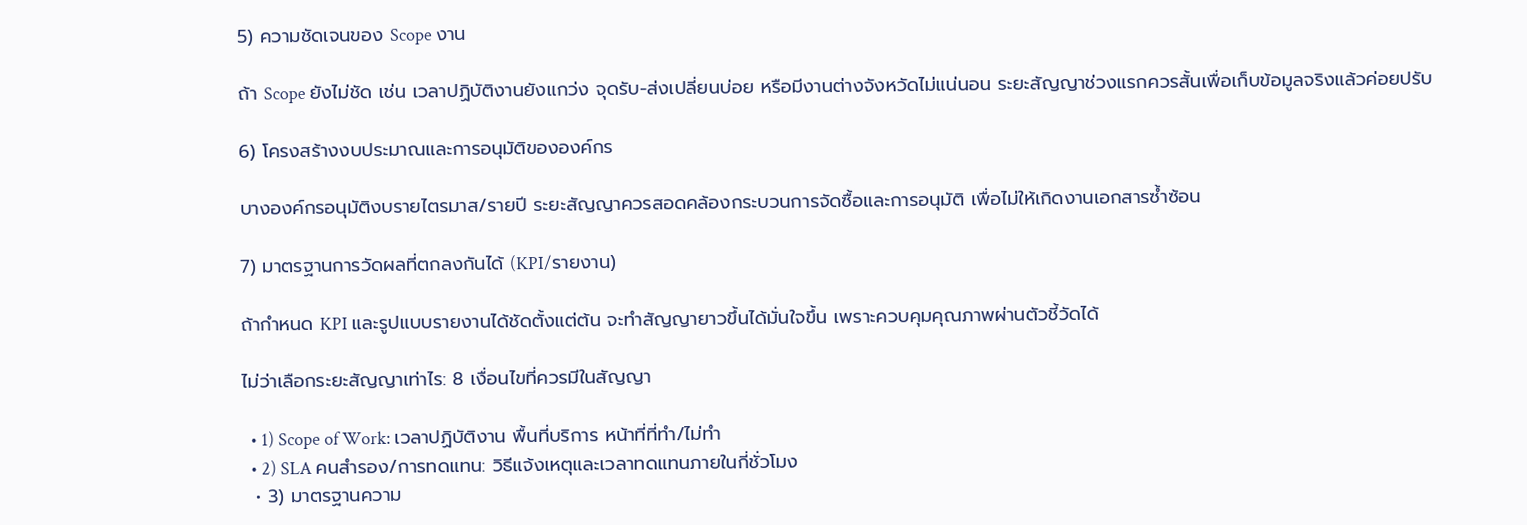5) ความชัดเจนของ Scope งาน

ถ้า Scope ยังไม่ชัด เช่น เวลาปฏิบัติงานยังแกว่ง จุดรับ-ส่งเปลี่ยนบ่อย หรือมีงานต่างจังหวัดไม่แน่นอน ระยะสัญญาช่วงแรกควรสั้นเพื่อเก็บข้อมูลจริงแล้วค่อยปรับ

6) โครงสร้างงบประมาณและการอนุมัติขององค์กร

บางองค์กรอนุมัติงบรายไตรมาส/รายปี ระยะสัญญาควรสอดคล้องกระบวนการจัดซื้อและการอนุมัติ เพื่อไม่ให้เกิดงานเอกสารซ้ำซ้อน

7) มาตรฐานการวัดผลที่ตกลงกันได้ (KPI/รายงาน)

ถ้ากำหนด KPI และรูปแบบรายงานได้ชัดตั้งแต่ต้น จะทำสัญญายาวขึ้นได้มั่นใจขึ้น เพราะควบคุมคุณภาพผ่านตัวชี้วัดได้

ไม่ว่าเลือกระยะสัญญาเท่าไร: 8 เงื่อนไขที่ควรมีในสัญญา

  • 1) Scope of Work: เวลาปฏิบัติงาน พื้นที่บริการ หน้าที่ที่ทำ/ไม่ทำ
  • 2) SLA คนสำรอง/การทดแทน: วิธีแจ้งเหตุและเวลาทดแทนภายในกี่ชั่วโมง
  • 3) มาตรฐานความ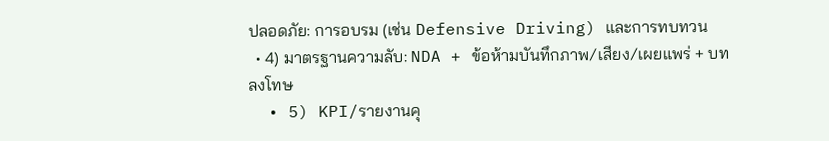ปลอดภัย: การอบรม (เช่น Defensive Driving) และการทบทวน
  • 4) มาตรฐานความลับ: NDA + ข้อห้ามบันทึกภาพ/เสียง/เผยแพร่ + บทลงโทษ
  • 5) KPI/รายงานคุ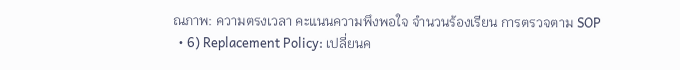ณภาพ: ความตรงเวลา คะแนนความพึงพอใจ จำนวนร้องเรียน การตรวจตาม SOP
  • 6) Replacement Policy: เปลี่ยนค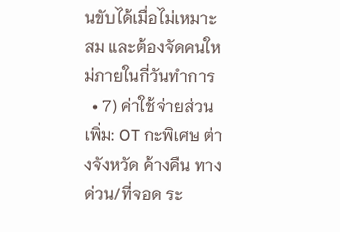นขับได้เมื่อไม่เหมาะสม และต้องจัดคนใหม่ภายในกี่วันทำการ
  • 7) ค่าใช้จ่ายส่วนเพิ่ม: OT กะพิเศษ ต่างจังหวัด ค้างคืน ทางด่วน/ที่จอด ระ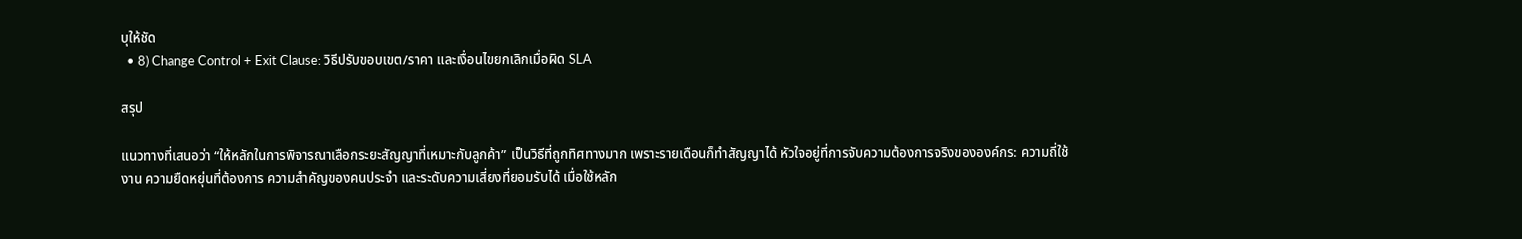บุให้ชัด
  • 8) Change Control + Exit Clause: วิธีปรับขอบเขต/ราคา และเงื่อนไขยกเลิกเมื่อผิด SLA

สรุป

แนวทางที่เสนอว่า “ให้หลักในการพิจารณาเลือกระยะสัญญาที่เหมาะกับลูกค้า” เป็นวิธีที่ถูกทิศทางมาก เพราะรายเดือนก็ทำสัญญาได้ หัวใจอยู่ที่การจับความต้องการจริงขององค์กร: ความถี่ใช้งาน ความยืดหยุ่นที่ต้องการ ความสำคัญของคนประจำ และระดับความเสี่ยงที่ยอมรับได้ เมื่อใช้หลัก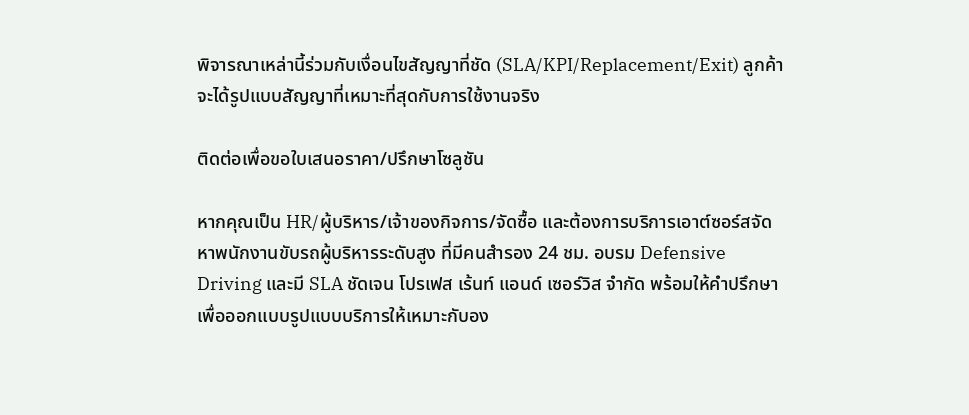พิจารณาเหล่านี้ร่วมกับเงื่อนไขสัญญาที่ชัด (SLA/KPI/Replacement/Exit) ลูกค้าจะได้รูปแบบสัญญาที่เหมาะที่สุดกับการใช้งานจริง

ติดต่อเพื่อขอใบเสนอราคา/ปรึกษาโซลูชัน

หากคุณเป็น HR/ผู้บริหาร/เจ้าของกิจการ/จัดซื้อ และต้องการบริการเอาต์ซอร์สจัดหาพนักงานขับรถผู้บริหารระดับสูง ที่มีคนสำรอง 24 ชม. อบรม Defensive Driving และมี SLA ชัดเจน โปรเฟส เร้นท์ แอนด์ เซอร์วิส จำกัด พร้อมให้คำปรึกษาเพื่อออกแบบรูปแบบบริการให้เหมาะกับอง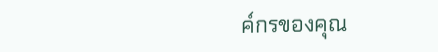ค์กรของคุณ